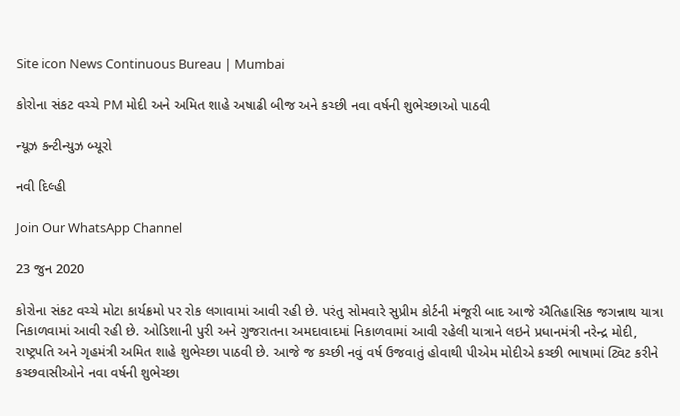Site icon News Continuous Bureau | Mumbai

કોરોના સંકટ વચ્ચે PM મોદી અને અમિત શાહે અષાઢી બીજ અને કચ્છી નવા વર્ષની શુભેચ્છાઓ પાઠવી

ન્યૂઝ કન્ટીન્યુઝ બ્યૂરો

નવી દિલ્હી

Join Our WhatsApp Channel

23 જુન 2020

કોરોના સંકટ વચ્ચે મોટા કાર્યક્રમો પર રોક લગાવામાં આવી રહી છે. પરંતુ સોમવારે સુપ્રીમ કોર્ટની મંજૂરી બાદ આજે ઐતિહાસિક જગન્નાથ યાત્રા નિકાળવામાં આવી રહી છે. ઓડિશાની પુરી અને ગુજરાતના અમદાવાદમાં નિકાળવામાં આવી રહેલી યાત્રાને લઇને પ્રધાનમંત્રી નરેન્દ્ર મોદી, રાષ્ટ્રપતિ અને ગૃહમંત્રી અમિત શાહે શુભેચ્છા પાઠવી છે. આજે જ કચ્છી નવું વર્ષ ઉજવાતું હોવાથી પીએમ મોદીએ કચ્છી ભાષામાં ટ્વિટ કરીને કચ્છવાસીઓને નવા વર્ષની શુભેચ્છા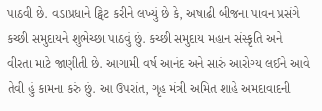પાઠવી છે. વડાપ્રધાને ટ્વિટ કરીને લખ્યું છે કે, અષાઢી બીજના પાવન પ્રસંગે કચ્છી સમુદાયને શુભેચ્છા પાઠવું છું. કચ્છી સમુદાય મહાન સંસ્કૃતિ અને વીરતા માટે જાણીતી છે. આગામી વર્ષ આનંદ અને સારું આરોગ્ય લઈને આવે તેવી હું કામના કરું છું. આ ઉપરાંત, ગૃહ મંત્રી અમિત શાહે અમદાવાદની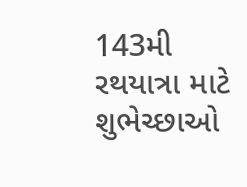143મી રથયાત્રા માટે શુભેચ્છાઓ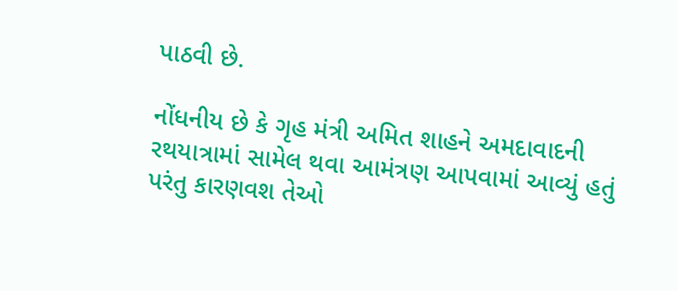પાઠવી છે.

નોંધનીય છે કે ગૃહ મંત્રી અમિત શાહને અમદાવાદની રથયાત્રામાં સામેલ થવા આમંત્રણ આપવામાં આવ્યું હતું પરંતુ કારણવશ તેઓ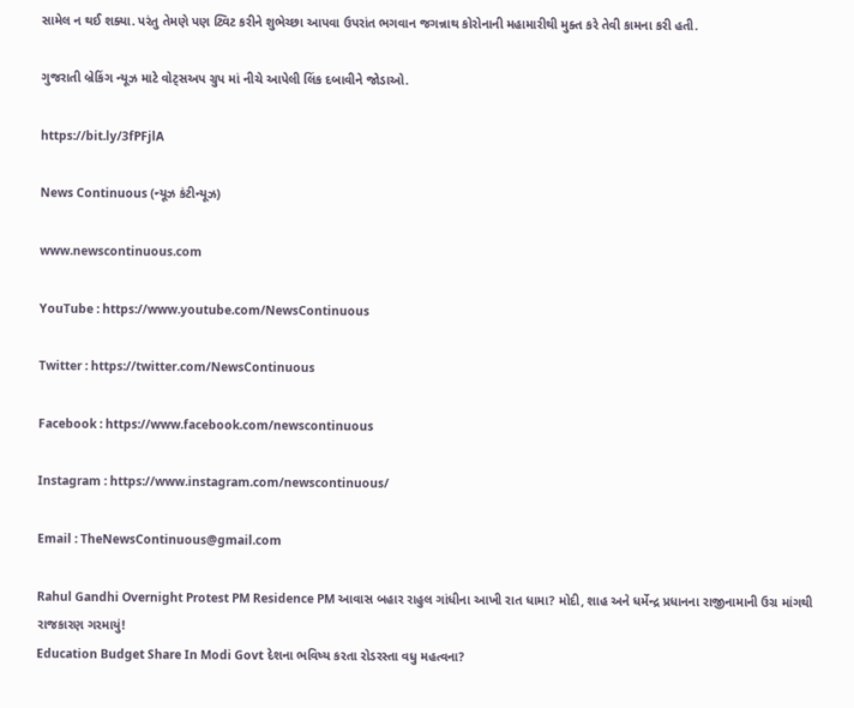સામેલ ન થઈ શક્યા. પરંતુ તેમણે પણ ટ્વિટ કરીને શુભેચ્છા આપવા ઉપરાંત ભગવાન જગન્નાથ કોરોનાની મહામારીથી મુક્ત કરે તેવી કામના કરી હતી.

ગુજરાતી બ્રેકિંગ ન્યૂઝ માટે વોટ્સઅપ ગ્રુપ માં નીચે આપેલી લિંક દબાવીને જોડાઓ.

https://bit.ly/3fPFjlA

News Continuous (ન્યૂઝ કંટીન્યૂઝ)

www.newscontinuous.com

YouTube : https://www.youtube.com/NewsContinuous

Twitter : https://twitter.com/NewsContinuous

Facebook : https://www.facebook.com/newscontinuous

Instagram : https://www.instagram.com/newscontinuous/

Email : TheNewsContinuous@gmail.com

Rahul Gandhi Overnight Protest PM Residence PM આવાસ બહાર રાહુલ ગાંધીના આખી રાત ધામા? મોદી, શાહ અને ધર્મેન્દ્ર પ્રધાનના રાજીનામાની ઉગ્ર માંગથી રાજકારણ ગરમાયું!
Education Budget Share In Modi Govt દેશના ભવિષ્ય કરતા રોડરસ્તા વધુ મહત્વના?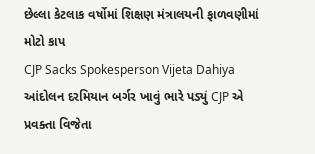છેલ્લા કેટલાક વર્ષોમાં શિક્ષણ મંત્રાલયની ફાળવણીમાં મોટો કાપ
CJP Sacks Spokesperson Vijeta Dahiya આંદોલન દરમિયાન બર્ગર ખાવું ભારે પડ્યું CJP એ પ્રવક્તા વિજેતા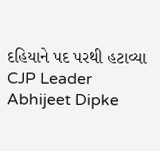દહિયાને પદ પરથી હટાવ્યા
CJP Leader Abhijeet Dipke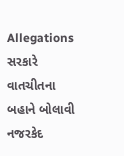Allegations સરકારે વાતચીતના બહાને બોલાવી નજરકેદ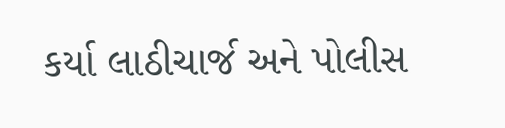કર્યા લાઠીચાર્જ અને પોલીસ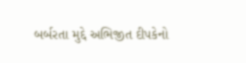બર્બરતા મુદ્દે અભિજીત દીપકેનો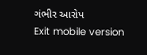ગંભીર આરોપ
Exit mobile version